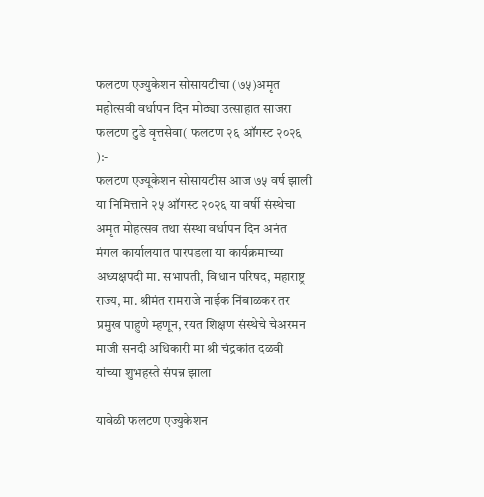फलटण एज्युकेशन सोसायटीचा (७५)अमृत महोत्सवी वर्धापन दिन मोठ्या उत्साहात साजरा
फलटण टुडे वृत्तसेवा( फलटण २६ ऑगस्ट २०२६ ):-
फलटण एज्यूकेशन सोसायटीस आज ७५ वर्ष झाली या निमित्ताने २५ ऑगस्ट २०२६ या वर्षी संस्थेचा अमृत मोहत्सव तथा संस्था वर्धापन दिन अनंत मंगल कार्यालयात पारपडला या कार्यक्रमाच्या अध्यक्षपदी मा. सभापती, विधान परिषद, महाराष्ट्र राज्य, मा. श्रीमंत रामराजे नाईक निंबाळकर तर प्रमुख पाहुणे म्हणून, रयत शिक्षण संस्थेचे चेअरमन माजी सनदी अधिकारी मा श्री चंद्रकांत दळवी यांच्या शुभहस्ते संपन्न झाला

यावेळी फलटण एज्युकेशन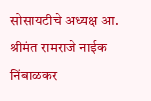सोसायटीचे अध्यक्ष आ. श्रीमंत रामराजे नाईक निंबाळकर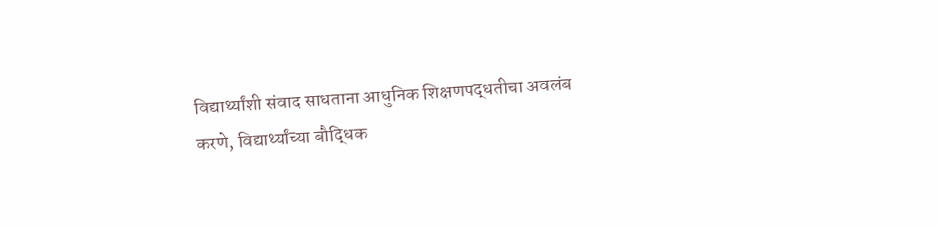विद्यार्थ्यांशी संवाद साधताना आधुनिक शिक्षणपद्धतीचा अवलंब करणे, विद्यार्थ्यांच्या बौद्धिक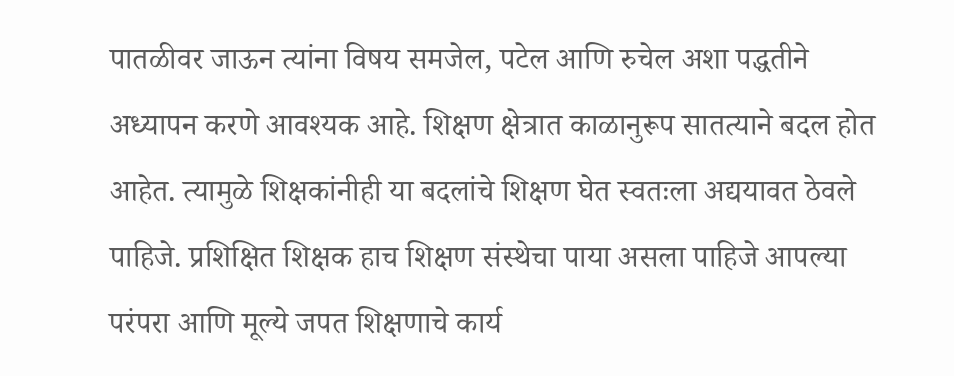पातळीवर जाऊन त्यांना विषय समजेल, पटेल आणि रुचेल अशा पद्धतीने अध्यापन करणे आवश्यक आहे. शिक्षण क्षेत्रात काळानुरूप सातत्याने बदल होत आहेत. त्यामुळे शिक्षकांनीही या बदलांचे शिक्षण घेत स्वतःला अद्ययावत ठेवले पाहिजे. प्रशिक्षित शिक्षक हाच शिक्षण संस्थेचा पाया असला पाहिजे आपल्या परंपरा आणि मूल्ये जपत शिक्षणाचे कार्य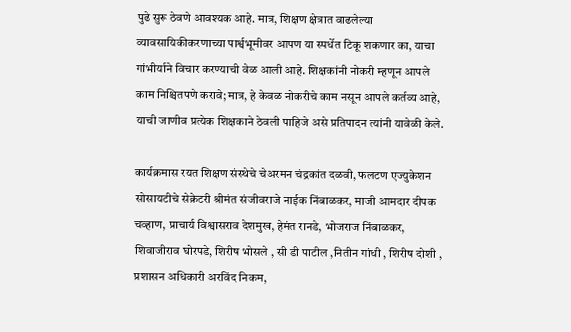पुढे सुरू ठेवणे आवश्यक आहे. मात्र, शिक्षण क्षेत्रात वाढलेल्या व्यावसायिकीकरणाच्या पार्श्वभूमीवर आपण या स्पर्धेत टिकू शकणार का, याचा गांभीर्याने विचार करण्याची वेळ आली आहे. शिक्षकांनी नोकरी म्हणून आपले काम निश्चितपणे करावे; मात्र, हे केवळ नोकरीचे काम नसून आपले कर्तव्य आहे, याची जाणीव प्रत्येक शिक्षकाने ठेवली पाहिजे असे प्रतिपादन त्यांनी यावेळी केले.

कार्यक्रमास रयत शिक्षण संस्थेचे चेअरमन चंद्रकांत दळवी, फलटण एज्युकेशन सोसायटीचे सेक्रेटरी श्रीमंत संजीवराजे नाईक निंबाळकर, माजी आमदार दीपक चव्हाण, प्राचार्य विश्वासराव देशमुख, हेमंत रानडे, भोजराज निंबाळकर, शिवाजीराव घोरपडे, शिरीष भोसले , सी डी पाटील ,नितीन गांधी , शिरीष दोशी , प्रशासन अधिकारी अरविंद निकम,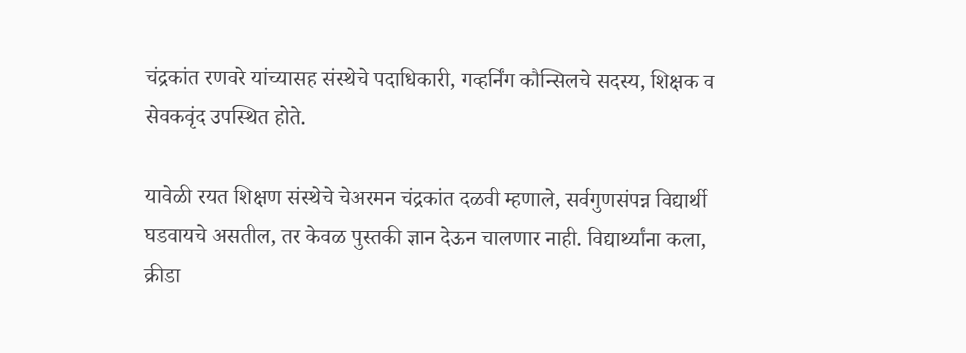चंद्रकांत रणवरे यांच्यासह संस्थेचे पदाधिकारी, गव्हर्निंग कौन्सिलचे सदस्य, शिक्षक व सेवकवृंद उपस्थित होते.

यावेळी रयत शिक्षण संस्थेचे चेअरमन चंद्रकांत दळवी म्हणाले, सर्वगुणसंपन्न विद्यार्थी घडवायचे असतील, तर केवळ पुस्तकी ज्ञान देऊन चालणार नाही. विद्यार्थ्यांना कला, क्रीडा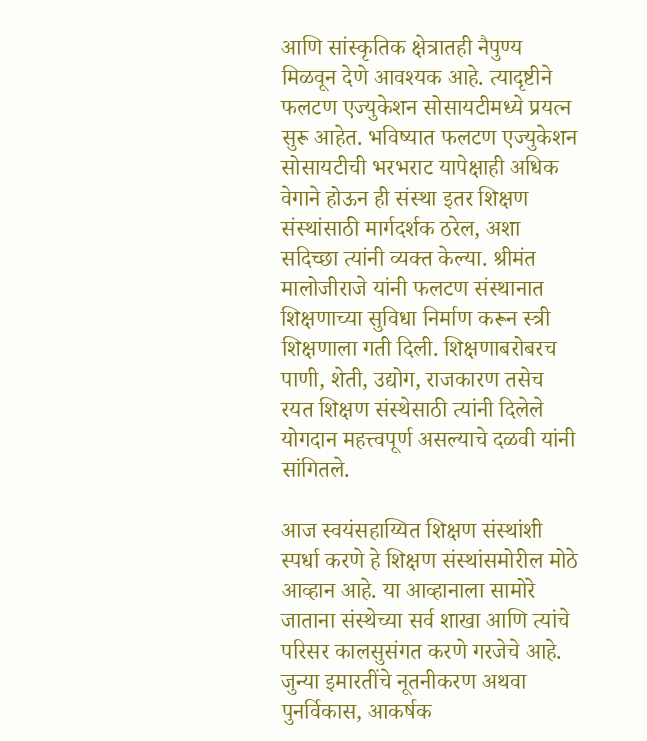आणि सांस्कृतिक क्षेत्रातही नैपुण्य मिळवून देणे आवश्यक आहे. त्यादृष्टीने फलटण एज्युकेशन सोसायटीमध्ये प्रयत्न सुरू आहेत. भविष्यात फलटण एज्युकेशन सोसायटीची भरभराट यापेक्षाही अधिक वेगाने होऊन ही संस्था इतर शिक्षण संस्थांसाठी मार्गदर्शक ठरेल, अशा सदिच्छा त्यांनी व्यक्त केल्या. श्रीमंत मालोजीराजे यांनी फलटण संस्थानात शिक्षणाच्या सुविधा निर्माण करून स्त्री शिक्षणाला गती दिली. शिक्षणाबरोबरच पाणी, शेती, उद्योग, राजकारण तसेच रयत शिक्षण संस्थेसाठी त्यांनी दिलेले योगदान महत्त्वपूर्ण असल्याचे दळवी यांनी सांगितले.

आज स्वयंसहाय्यित शिक्षण संस्थांशी स्पर्धा करणे हे शिक्षण संस्थांसमोरील मोठे आव्हान आहे. या आव्हानाला सामोरे जाताना संस्थेच्या सर्व शाखा आणि त्यांचे परिसर कालसुसंगत करणे गरजेचे आहे. जुन्या इमारतींचे नूतनीकरण अथवा पुनर्विकास, आकर्षक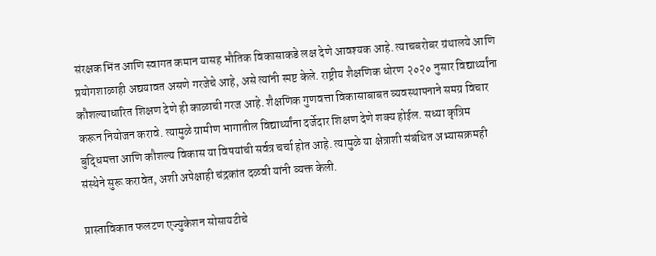संरक्षक भिंत आणि स्वागत कमान यासह भौतिक विकासाकडे लक्ष देणे आवश्यक आहे. त्याचबरोबर ग्रंथालये आणि प्रयोगशाळाही अद्ययावत असणे गरजेचे आहे, असे त्यांनी स्पष्ट केले. राष्ट्रीय शैक्षणिक धोरण २०२० नुसार विद्यार्थ्यांना कौशल्याधारित शिक्षण देणे ही काळाची गरज आहे. शैक्षणिक गुणवत्ता विकासाबाबत व्यवस्थापनाने समग्र विचार करून नियोजन करावे. त्यामुळे ग्रामीण भागातील विद्यार्थ्यांना दर्जेदार शिक्षण देणे शक्य होईल. सध्या कृत्रिम बुद्धिमत्ता आणि कौशल्य विकास या विषयांची सर्वत्र चर्चा होत आहे. त्यामुळे या क्षेत्राशी संबंधित अभ्यासक्रमही संस्थेने सुरू करावेत, अशी अपेक्षाही चंद्रकांत दळवी यांनी व्यक्त केली.

प्रास्ताविकात फलटण एज्युकेशन सोसायटीचे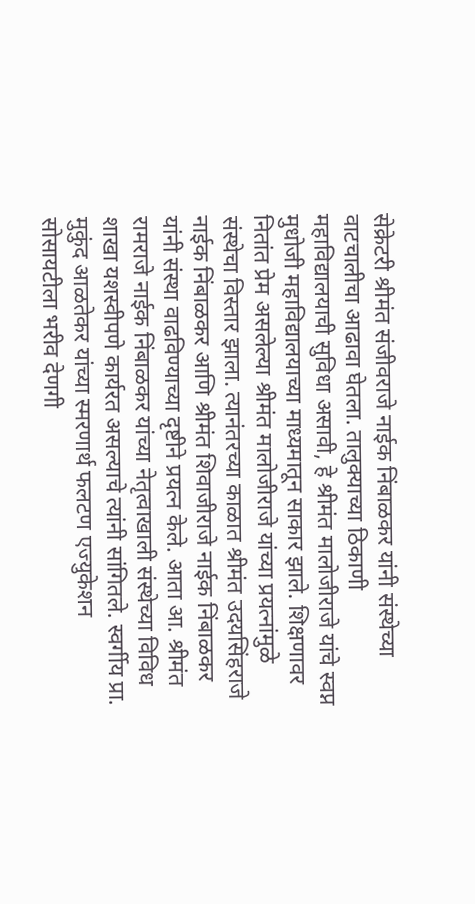सेक्रेटरी श्रीमंत संजीवराजे नाईक निंबाळकर यांनी संस्थेच्या वाटचालीचा आढावा घेतला. तालुक्याच्या ठिकाणी महाविद्यालयाची सुविधा असावी, हे श्रीमंत मालोजीराजे यांचे स्वप्न मुधोजी महाविद्यालयाच्या माध्यमातून साकार झाले. शिक्षणावर नितांत प्रेम असलेल्या श्रीमंत मालोजीराजे यांच्या प्रयत्नांमुळे संस्थेचा विस्तार झाला. त्यानंतरच्या काळात श्रीमंत उदयसिंहराजे नाईक निंबाळकर आणि श्रीमंत शिवाजीराजे नाईक निंबाळकर यांनी संस्था वाढविण्याच्या दृष्टीने प्रयत्न केले. आता आ. श्रीमंत रामराजे नाईक निंबाळकर यांच्या नेतृत्वाखाली संस्थेच्या विविध शाखा यशस्वीपणे कार्यरत असल्याचे त्यांनी सांगितले. स्वर्गीय प्रा. मुकुंद आळतेकर यांच्या स्मरणार्थ फलटण एज्युकेशन सोसायटीला भरीव देणगी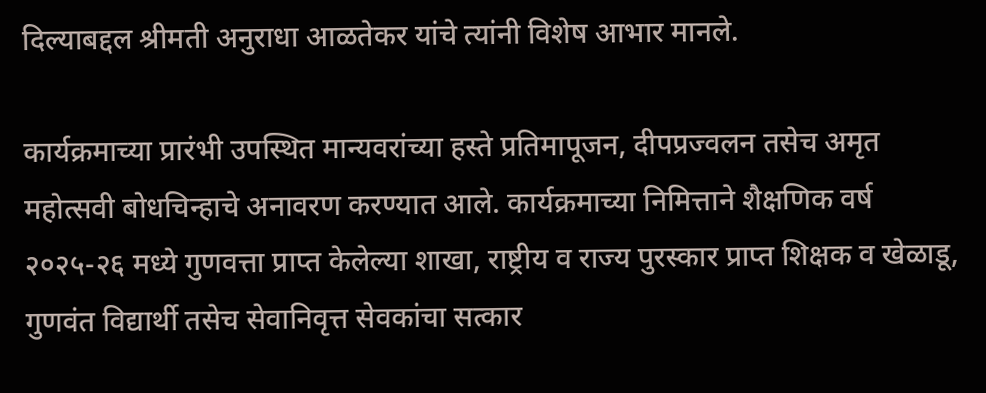दिल्याबद्दल श्रीमती अनुराधा आळतेकर यांचे त्यांनी विशेष आभार मानले.

कार्यक्रमाच्या प्रारंभी उपस्थित मान्यवरांच्या हस्ते प्रतिमापूजन, दीपप्रज्वलन तसेच अमृत महोत्सवी बोधचिन्हाचे अनावरण करण्यात आले. कार्यक्रमाच्या निमित्ताने शैक्षणिक वर्ष २०२५-२६ मध्ये गुणवत्ता प्राप्त केलेल्या शाखा, राष्ट्रीय व राज्य पुरस्कार प्राप्त शिक्षक व खेळाडू, गुणवंत विद्यार्थी तसेच सेवानिवृत्त सेवकांचा सत्कार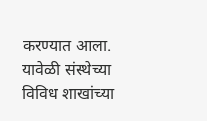करण्यात आला.
यावेळी संस्थेच्या विविध शाखांच्या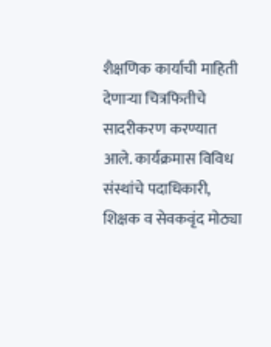शैक्षणिक कार्याची माहिती देणाऱ्या चित्रफितीचे सादरीकरण करण्यात आले. कार्यक्रमास विविध संस्थांचे पदाधिकारी, शिक्षक व सेवकवृंद मोठ्या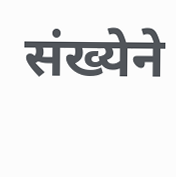संख्येने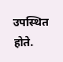उपस्थित होते.